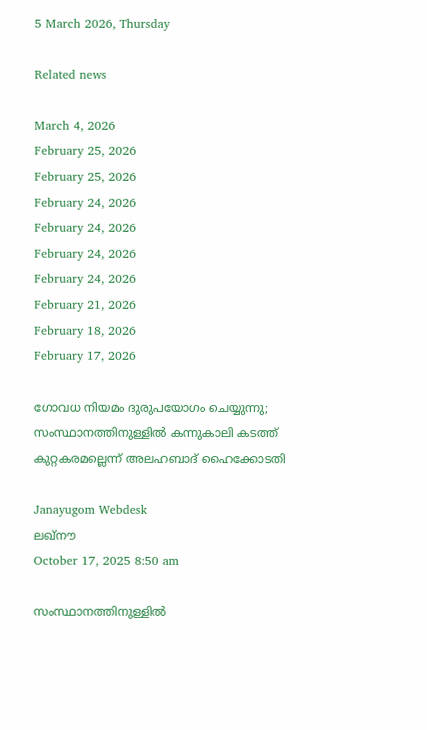5 March 2026, Thursday

Related news

March 4, 2026
February 25, 2026
February 25, 2026
February 24, 2026
February 24, 2026
February 24, 2026
February 24, 2026
February 21, 2026
February 18, 2026
February 17, 2026

ഗോവധ നിയമം ദുരുപയോഗം ചെയ്യുന്നു; സംസ്ഥാനത്തിനുള്ളിൽ കന്നുകാലി കടത്ത് കുറ്റകരമല്ലെന്ന് അലഹബാദ് ഹൈക്കോടതി

Janayugom Webdesk
ലഖ്‌നൗ
October 17, 2025 8:50 am

സംസ്ഥാനത്തിനുള്ളിൽ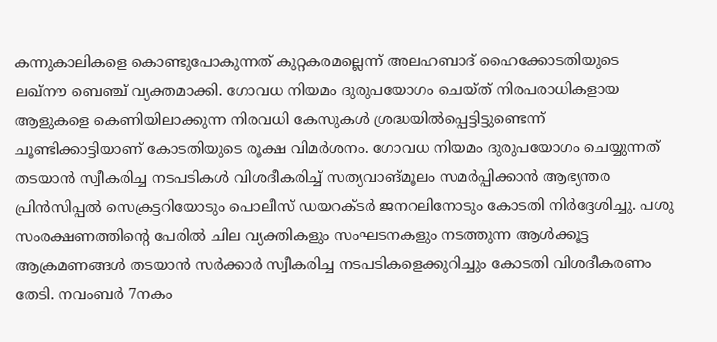കന്നുകാലികളെ കൊണ്ടുപോകുന്നത് കുറ്റകരമല്ലെന്ന് അലഹബാദ് ഹൈക്കോടതിയുടെ ലഖ്‌നൗ ബെഞ്ച് വ്യക്തമാക്കി. ഗോവധ നിയമം ദുരുപയോഗം ചെയ്ത് നിരപരാധികളായ ആളുകളെ കെണിയിലാക്കുന്ന നിരവധി കേസുകൾ ശ്രദ്ധയിൽപ്പെട്ടിട്ടുണ്ടെന്ന് ചൂണ്ടിക്കാട്ടിയാണ് കോടതിയുടെ രൂക്ഷ വിമർശനം. ഗോവധ നിയമം ദുരുപയോഗം ചെയ്യുന്നത് തടയാൻ സ്വീകരിച്ച നടപടികൾ വിശദീകരിച്ച് സത്യവാങ്മൂലം സമർപ്പിക്കാൻ ആഭ്യന്തര പ്രിൻസിപ്പൽ സെക്രട്ടറിയോടും പൊലീസ് ഡയറക്ടർ ജനറലിനോടും കോടതി നിർദ്ദേശിച്ചു. പശു സംരക്ഷണത്തിൻ്റെ പേരിൽ ചില വ്യക്തികളും സംഘടനകളും നടത്തുന്ന ആൾക്കൂട്ട ആക്രമണങ്ങൾ തടയാൻ സർക്കാർ സ്വീകരിച്ച നടപടികളെക്കുറിച്ചും കോടതി വിശദീകരണം തേടി. നവംബർ 7നകം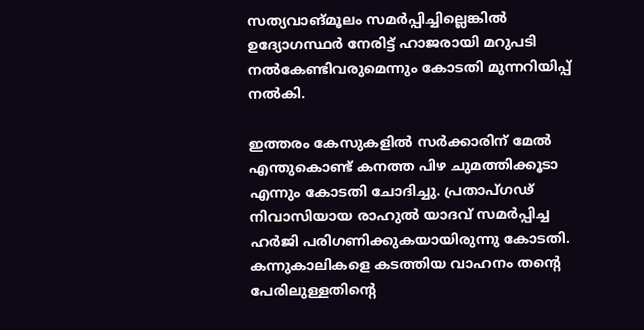സത്യവാങ്മൂലം സമർപ്പിച്ചില്ലെങ്കിൽ ഉദ്യോഗസ്ഥർ നേരിട്ട് ഹാജരായി മറുപടി നൽകേണ്ടിവരുമെന്നും കോടതി മുന്നറിയിപ്പ് നൽകി.

ഇത്തരം കേസുകളിൽ സർക്കാരിന് മേൽ എന്തുകൊണ്ട് കനത്ത പിഴ ചുമത്തിക്കൂടാ എന്നും കോടതി ചോദിച്ചു. പ്രതാപ്ഗഢ് നിവാസിയായ രാഹുൽ യാദവ് സമർപ്പിച്ച ഹർജി പരിഗണിക്കുകയായിരുന്നു കോടതി. കന്നുകാലികളെ കടത്തിയ വാഹനം തൻ്റെ പേരിലുള്ളതിൻ്റെ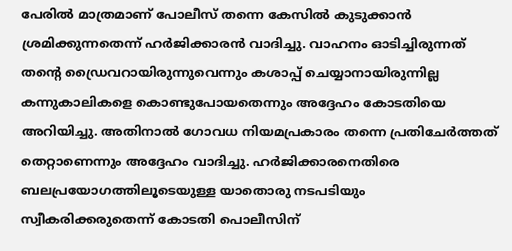പേരിൽ മാത്രമാണ് പോലീസ് തന്നെ കേസിൽ കുടുക്കാൻ ശ്രമിക്കുന്നതെന്ന് ഹർജിക്കാരൻ വാദിച്ചു. വാഹനം ഓടിച്ചിരുന്നത് തൻ്റെ ഡ്രൈവറായിരുന്നുവെന്നും കശാപ്പ് ചെയ്യാനായിരുന്നില്ല കന്നുകാലികളെ കൊണ്ടുപോയതെന്നും അദ്ദേഹം കോടതിയെ അറിയിച്ചു. അതിനാൽ ഗോവധ നിയമപ്രകാരം തന്നെ പ്രതിചേർത്തത് തെറ്റാണെന്നും അദ്ദേഹം വാദിച്ചു. ഹർജിക്കാരനെതിരെ ബലപ്രയോഗത്തിലൂടെയുള്ള യാതൊരു നടപടിയും സ്വീകരിക്കരുതെന്ന് കോടതി പൊലീസിന്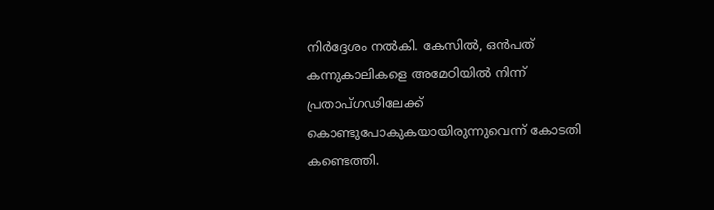നിർദ്ദേശം നൽകി. കേസിൽ, ഒൻപത് കന്നുകാലികളെ അമേഠിയിൽ നിന്ന് പ്രതാപ്ഗഢിലേക്ക് കൊണ്ടുപോകുകയായിരുന്നുവെന്ന് കോടതി കണ്ടെത്തി.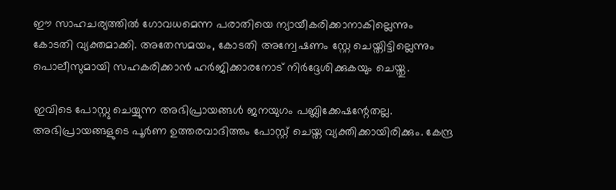ഈ സാഹചര്യത്തിൽ ഗോവധമെന്ന പരാതിയെ ന്യായീകരിക്കാനാകില്ലെന്നും കോടതി വ്യക്തമാക്കി. അതേസമയം, കോടതി അന്വേഷണം സ്റ്റേ ചെയ്തിട്ടില്ലെന്നും പൊലീസുമായി സഹകരിക്കാൻ ഹർജിക്കാരനോട് നിർദ്ദേശിക്കുകയും ചെയ്തു.

ഇവിടെ പോസ്റ്റു ചെയ്യുന്ന അഭിപ്രായങ്ങള്‍ ജനയുഗം പബ്ലിക്കേഷന്റേതല്ല. അഭിപ്രായങ്ങളുടെ പൂര്‍ണ ഉത്തരവാദിത്തം പോസ്റ്റ് ചെയ്ത വ്യക്തിക്കായിരിക്കും. കേന്ദ്ര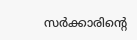സര്‍ക്കാരിന്റെ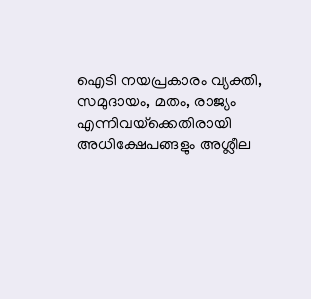ഐടി നയപ്രകാരം വ്യക്തി, സമുദായം, മതം, രാജ്യം എന്നിവയ്‌ക്കെതിരായി അധിക്ഷേപങ്ങളും അശ്ലീല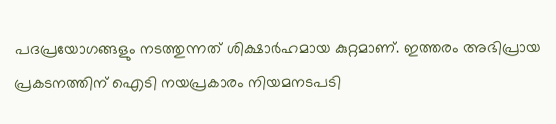പദപ്രയോഗങ്ങളും നടത്തുന്നത് ശിക്ഷാര്‍ഹമായ കുറ്റമാണ്. ഇത്തരം അഭിപ്രായ പ്രകടനത്തിന് ഐടി നയപ്രകാരം നിയമനടപടി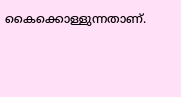കൈക്കൊള്ളുന്നതാണ്.